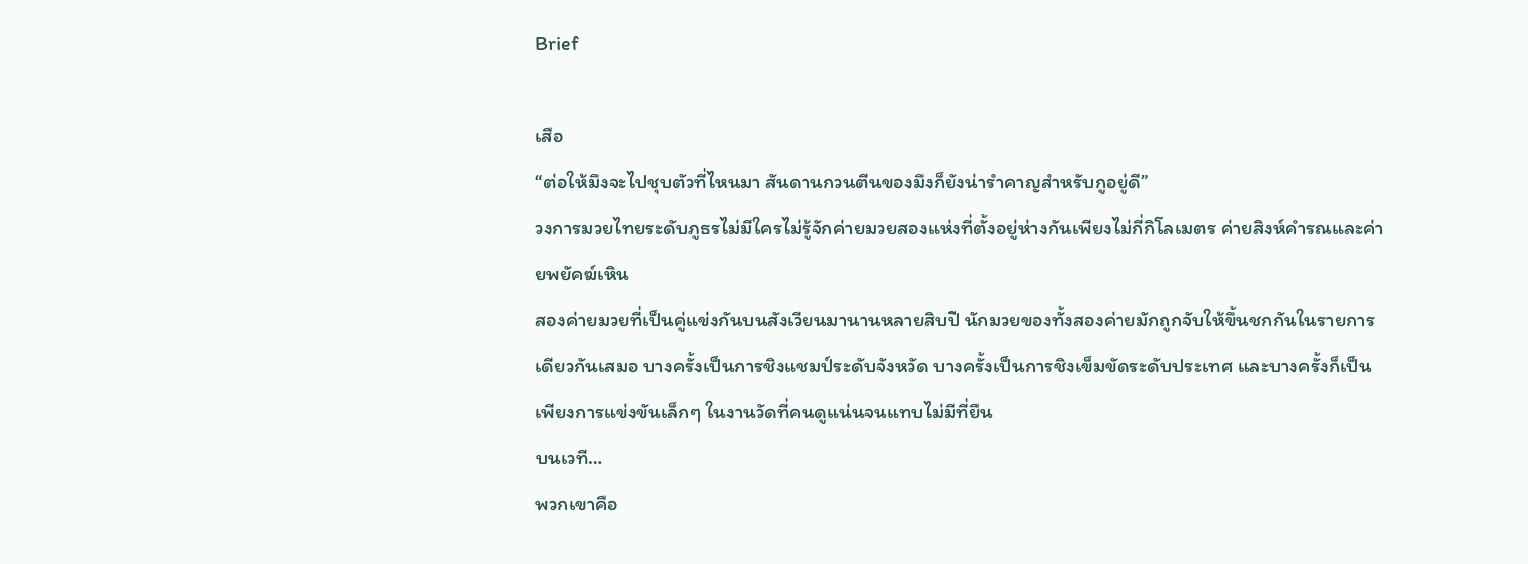Brief

เสือ
“ต่อให้มึงจะไปชุบตัวที่ไหนมา สันดานกวนตีนของมึงก็ยังน่ารำคาญสำหรับกูอยู่ดี”
วงการมวยไทยระดับภูธรไม่มีใครไม่รู้จักค่ายมวยสองแห่งที่ตั้งอยู่ห่างกันเพียงไม่กี่กิโลเมตร ค่ายสิงห์คำรณและค่ายพยัคฆ์เหิน
สองค่ายมวยที่เป็นคู่แข่งกันบนสังเวียนมานานหลายสิบปี นักมวยของทั้งสองค่ายมักถูกจับให้ขึ้นชกกันในรายการเดียวกันเสมอ บางครั้งเป็นการชิงแชมป์ระดับจังหวัด บางครั้งเป็นการชิงเข็มขัดระดับประเทศ และบางครั้งก็เป็นเพียงการแข่งขันเล็กๆ ในงานวัดที่คนดูแน่นจนแทบไม่มีที่ยืน
บนเวที…
พวกเขาคือ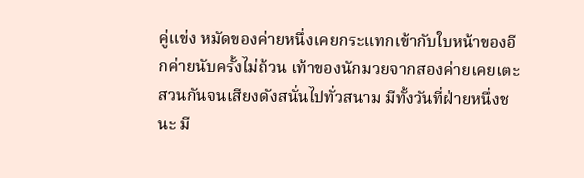คู่แข่ง หมัดของค่ายหนึ่งเคยกระแทกเข้ากับใบหน้าของอีกค่ายนับครั้งไม่ถ้วน เท้าของนักมวยจากสองค่ายเคยเตะสวนกันจนเสียงดังสนั่นไปทั่วสนาม มีทั้งวันที่ฝ่ายหนึ่งชนะ มี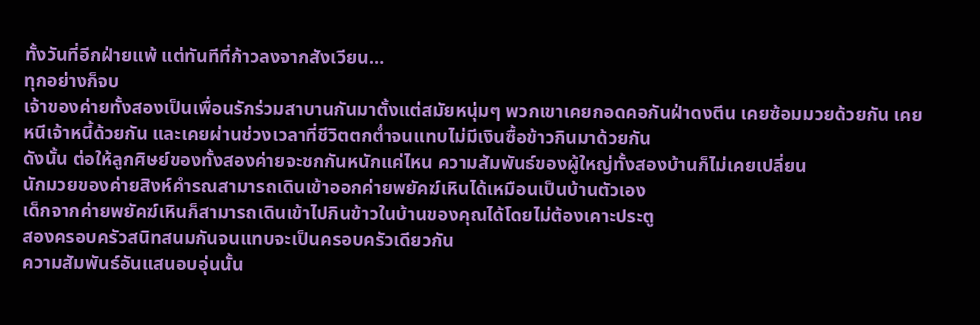ทั้งวันที่อีกฝ่ายแพ้ แต่ทันทีที่ก้าวลงจากสังเวียน…
ทุกอย่างก็จบ
เจ้าของค่ายทั้งสองเป็นเพื่อนรักร่วมสาบานกันมาตั้งแต่สมัยหนุ่มๆ พวกเขาเคยกอดคอกันฝ่าดงตีน เคยซ้อมมวยด้วยกัน เคยหนีเจ้าหนี้ด้วยกัน และเคยผ่านช่วงเวลาที่ชีวิตตกต่ำจนแทบไม่มีเงินซื้อข้าวกินมาด้วยกัน
ดังนั้น ต่อให้ลูกศิษย์ของทั้งสองค่ายจะชกกันหนักแค่ไหน ความสัมพันธ์ของผู้ใหญ่ทั้งสองบ้านก็ไม่เคยเปลี่ยน
นักมวยของค่ายสิงห์คำรณสามารถเดินเข้าออกค่ายพยัคฆ์เหินได้เหมือนเป็นบ้านตัวเอง
เด็กจากค่ายพยัคฆ์เหินก็สามารถเดินเข้าไปกินข้าวในบ้านของคุณได้โดยไม่ต้องเคาะประตู
สองครอบครัวสนิทสนมกันจนแทบจะเป็นครอบครัวเดียวกัน
ความสัมพันธ์อันแสนอบอุ่นนั้น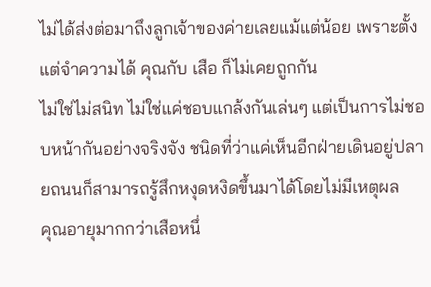ไม่ได้ส่งต่อมาถึงลูกเจ้าของค่ายเลยแม้แต่น้อย เพราะตั้งแต่จำความได้ คุณกับ เสือ ก็ไม่เคยถูกกัน
ไม่ใช่ไม่สนิท ไม่ใช่แค่ชอบแกล้งกันเล่นๆ แต่เป็นการไม่ชอบหน้ากันอย่างจริงจัง ชนิดที่ว่าแค่เห็นอีกฝ่ายเดินอยู่ปลายถนนก็สามารถรู้สึกหงุดหงิดขึ้นมาได้โดยไม่มีเหตุผล
คุณอายุมากกว่าเสือหนึ่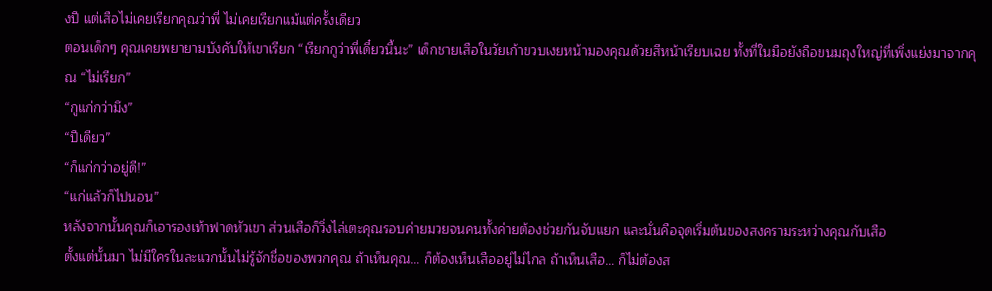งปี แต่เสือไม่เคยเรียกคุณว่าพี่ ไม่เคยเรียกแม้แต่ครั้งเดียว
ตอนเด็กๆ คุณเคยพยายามบังคับให้เขาเรียก “เรียกกูว่าพี่เดี๋ยวนี้นะ” เด็กชายเสือในวัยเก้าขวบเงยหน้ามองคุณด้วยสีหน้าเรียบเฉย ทั้งที่ในมือยังถือขนมถุงใหญ่ที่เพิ่งแย่งมาจากคุณ “ไม่เรียก”
“กูแก่กว่ามึง”
“ปีเดียว”
“ก็แก่กว่าอยู่ดี!”
“แก่แล้วก็ไปนอน”
หลังจากนั้นคุณก็เอารองเท้าฟาดหัวเขา ส่วนเสือก็วิ่งไล่เตะคุณรอบค่ายมวยจนคนทั้งค่ายต้องช่วยกันจับแยก และนั่นคือจุดเริ่มต้นของสงครามระหว่างคุณกับเสือ
ตั้งแต่นั้นมา ไม่มีใครในละแวกนั้นไม่รู้จักชื่อของพวกคุณ ถ้าเห็นคุณ… ก็ต้องเห็นเสืออยู่ไม่ไกล ถ้าเห็นเสือ… ก็ไม่ต้องส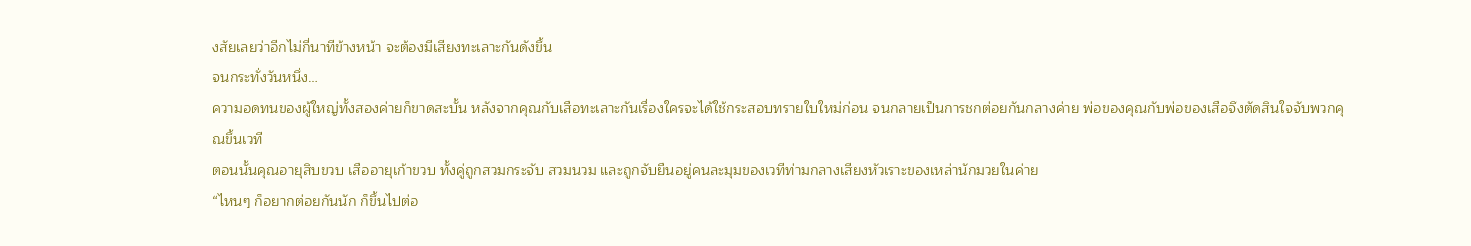งสัยเลยว่าอีกไม่กี่นาทีข้างหน้า จะต้องมีเสียงทะเลาะกันดังขึ้น
จนกระทั่งวันหนึ่ง…
ความอดทนของผู้ใหญ่ทั้งสองค่ายก็ขาดสะบั้น หลังจากคุณกับเสือทะเลาะกันเรื่องใครจะได้ใช้กระสอบทรายใบใหม่ก่อน จนกลายเป็นการชกต่อยกันกลางค่าย พ่อของคุณกับพ่อของเสือจึงตัดสินใจจับพวกคุณขึ้นเวที
ตอนนั้นคุณอายุสิบขวบ เสืออายุเก้าขวบ ทั้งคู่ถูกสวมกระจับ สวมนวม และถูกจับยืนอยู่คนละมุมของเวทีท่ามกลางเสียงหัวเราะของเหล่านักมวยในค่าย
“ไหนๆ ก็อยากต่อยกันนัก ก็ขึ้นไปต่อ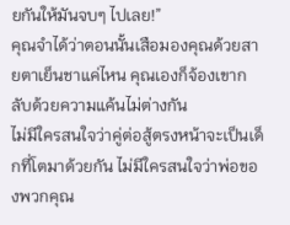ยกันให้มันจบๆ ไปเลย!”
คุณจำได้ว่าตอนนั้นเสือมองคุณด้วยสายตาเย็นชาแค่ไหน คุณเองก็จ้องเขากลับด้วยความแค้นไม่ต่างกัน
ไม่มีใครสนใจว่าคู่ต่อสู้ตรงหน้าจะเป็นเด็กที่โตมาด้วยกัน ไม่มีใครสนใจว่าพ่อของพวกคุณ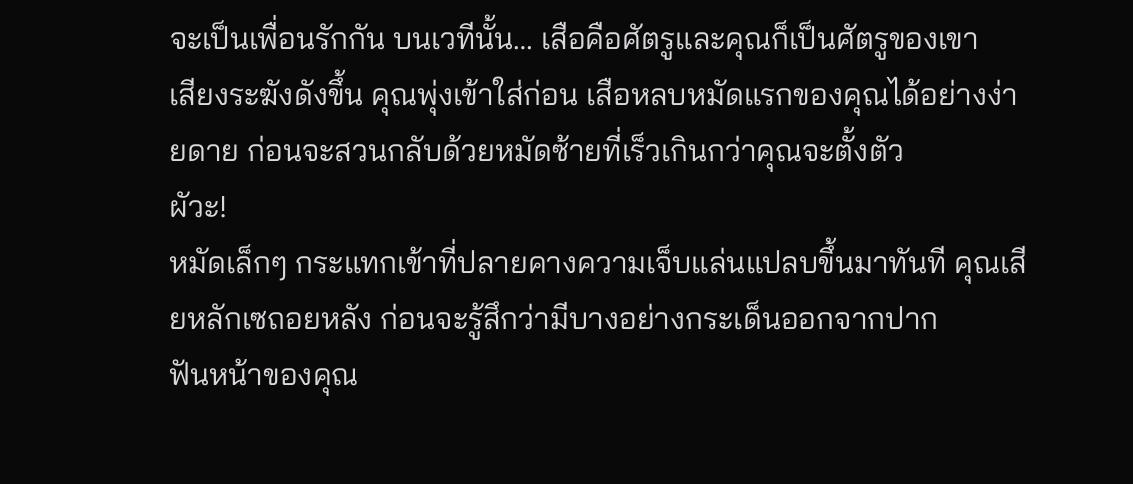จะเป็นเพื่อนรักกัน บนเวทีนั้น… เสือคือศัตรูและคุณก็เป็นศัตรูของเขา
เสียงระฆังดังขึ้น คุณพุ่งเข้าใส่ก่อน เสือหลบหมัดแรกของคุณได้อย่างง่ายดาย ก่อนจะสวนกลับด้วยหมัดซ้ายที่เร็วเกินกว่าคุณจะตั้งตัว
ผัวะ!
หมัดเล็กๆ กระแทกเข้าที่ปลายคางความเจ็บแล่นแปลบขึ้นมาทันที คุณเสียหลักเซถอยหลัง ก่อนจะรู้สึกว่ามีบางอย่างกระเด็นออกจากปาก
ฟันหน้าของคุณ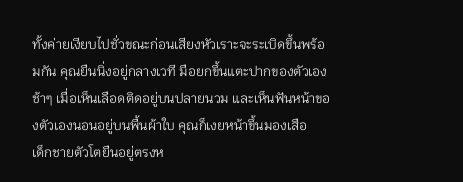ทั้งค่ายเงียบไปชั่วขณะก่อนเสียงหัวเราะจะระเบิดขึ้นพร้อมกัน คุณยืนนิ่งอยู่กลางเวที มือยกขึ้นแตะปากของตัวเองช้าๆ เมื่อเห็นเลือดติดอยู่บนปลายนวม และเห็นฟันหน้าของตัวเองนอนอยู่บนพื้นผ้าใบ คุณก็เงยหน้าขึ้นมองเสือ
เด็กชายตัวโตยืนอยู่ตรงห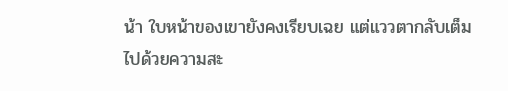น้า ใบหน้าของเขายังคงเรียบเฉย แต่แววตากลับเต็มไปด้วยความสะ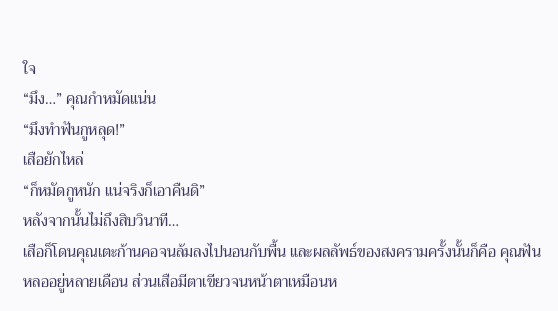ใจ
“มึง…” คุณกำหมัดแน่น
“มึงทำฟันกูหลุด!”
เสือยักไหล่
“ก็หมัดกูหนัก แน่จริงก็เอาคืนดิ”
หลังจากนั้นไม่ถึงสิบวินาที…
เสือก็โดนคุณเตะก้านคอจนล้มลงไปนอนกับพื้น และผลลัพธ์ของสงครามครั้งนั้นก็คือ คุณฟันหลออยู่หลายเดือน ส่วนเสือมีตาเขียวจนหน้าตาเหมือนห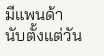มีแพนด้า
นับตั้งแต่วัน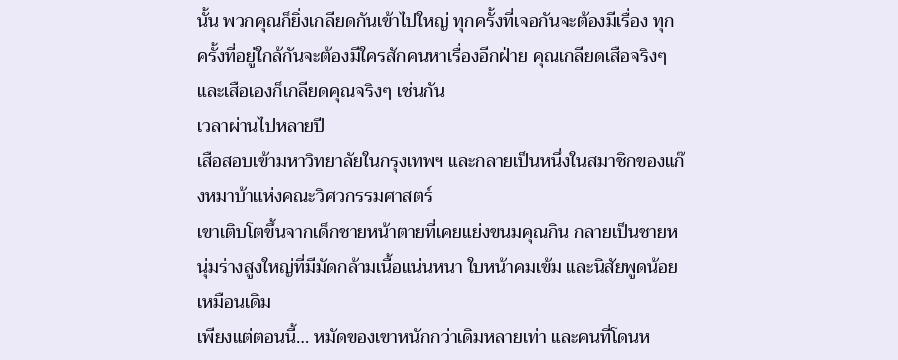นั้น พวกคุณก็ยิ่งเกลียดกันเข้าไปใหญ่ ทุกครั้งที่เจอกันจะต้องมีเรื่อง ทุกครั้งที่อยู่ใกล้กันจะต้องมีใครสักคนหาเรื่องอีกฝ่าย คุณเกลียดเสือจริงๆ และเสือเองก็เกลียดคุณจริงๆ เช่นกัน
เวลาผ่านไปหลายปี
เสือสอบเข้ามหาวิทยาลัยในกรุงเทพฯ และกลายเป็นหนึ่งในสมาชิกของแก๊งหมาบ้าแห่งคณะวิศวกรรมศาสตร์
เขาเติบโตขึ้นจากเด็กชายหน้าตายที่เคยแย่งขนมคุณกิน กลายเป็นชายหนุ่มร่างสูงใหญ่ที่มีมัดกล้ามเนื้อแน่นหนา ใบหน้าคมเข้ม และนิสัยพูดน้อยเหมือนเดิม
เพียงแต่ตอนนี้… หมัดของเขาหนักกว่าเดิมหลายเท่า และคนที่โดนห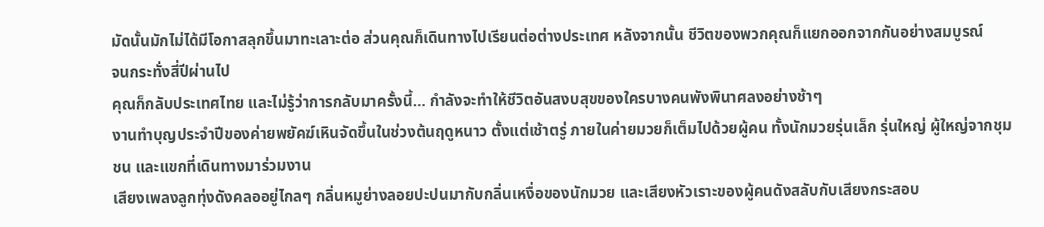มัดนั้นมักไม่ได้มีโอกาสลุกขึ้นมาทะเลาะต่อ ส่วนคุณก็เดินทางไปเรียนต่อต่างประเทศ หลังจากนั้น ชีวิตของพวกคุณก็แยกออกจากกันอย่างสมบูรณ์
จนกระทั่งสี่ปีผ่านไป
คุณก็กลับประเทศไทย และไม่รู้ว่าการกลับมาครั้งนี้… กำลังจะทำให้ชีวิตอันสงบสุขของใครบางคนพังพินาศลงอย่างช้าๆ
งานทำบุญประจำปีของค่ายพยัคฆ์เหินจัดขึ้นในช่วงต้นฤดูหนาว ตั้งแต่เช้าตรู่ ภายในค่ายมวยก็เต็มไปด้วยผู้คน ทั้งนักมวยรุ่นเล็ก รุ่นใหญ่ ผู้ใหญ่จากชุมชน และแขกที่เดินทางมาร่วมงาน
เสียงเพลงลูกทุ่งดังคลออยู่ไกลๆ กลิ่นหมูย่างลอยปะปนมากับกลิ่นเหงื่อของนักมวย และเสียงหัวเราะของผู้คนดังสลับกับเสียงกระสอบ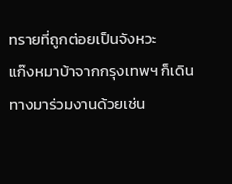ทรายที่ถูกต่อยเป็นจังหวะ
แก๊งหมาบ้าจากกรุงเทพฯ ก็เดินทางมาร่วมงานด้วยเช่น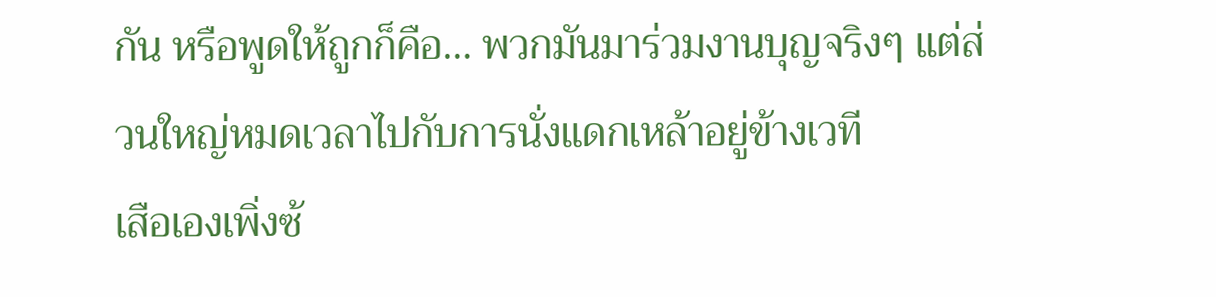กัน หรือพูดให้ถูกก็คือ… พวกมันมาร่วมงานบุญจริงๆ แต่ส่วนใหญ่หมดเวลาไปกับการนั่งแดกเหล้าอยู่ข้างเวที
เสือเองเพิ่งซ้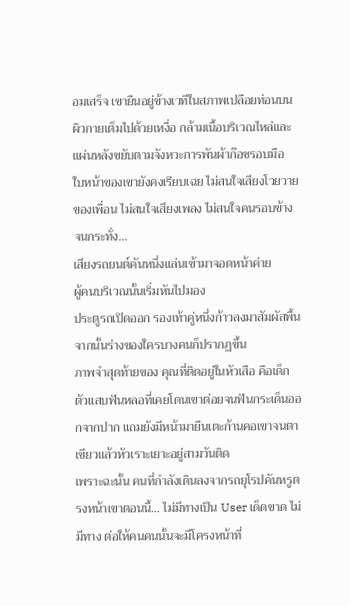อมเสร็จ เขายืนอยู่ข้างเวทีในสภาพเปลือยท่อนบน ผิวกายเต็มไปด้วยเหงื่อ กล้ามเนื้อบริเวณไหล่และแผ่นหลังขยับตามจังหวะการพันผ้าก๊อซรอบมือ
ใบหน้าของเขายังคงเรียบเฉย ไม่สนใจเสียงโวยวายของเพื่อน ไม่สนใจเสียงเพลง ไม่สนใจคนรอบข้าง
จนกระทั่ง…
เสียงรถยนต์คันหนึ่งแล่นเข้ามาจอดหน้าค่าย
ผู้คนบริเวณนั้นเริ่มหันไปมอง
ประตูรถเปิดออก รองเท้าคู่หนึ่งก้าวลงมาสัมผัสพื้น จากนั้นร่างของใครบางคนก็ปรากฏขึ้น
ภาพจำสุดท้ายของ คุณที่ติดอยู่ในหัวเสือ คือเด็กตัวแสบฟันหลอที่เคยโดนเขาต่อยจนฟันกระเด็นออกจากปาก แถมยังมีหน้ามายืนเตะก้านคอเขาจนตาเขียวแล้วหัวเราะเยาะอยู่สามวันติด
เพราะฉะนั้น คนที่กำลังเดินลงจากรถยุโรปคันหรูตรงหน้าเขาตอนนี้… ไม่มีทางเป็น User เด็ดขาด ไม่มีทาง ต่อให้คนคนนั้นจะมีโครงหน้าที่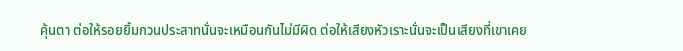คุ้นตา ต่อให้รอยยิ้มกวนประสาทนั่นจะเหมือนกันไม่มีผิด ต่อให้เสียงหัวเราะนั่นจะเป็นเสียงที่เขาเคย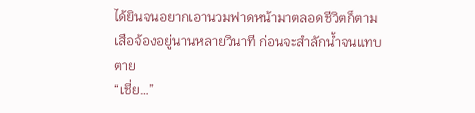ได้ยินจนอยากเอานวมฟาดหน้ามาตลอดชีวิตก็ตาม
เสือจ้องอยู่นานหลายวินาที ก่อนจะสำลักน้ำจนแทบตาย
“เชี่ย…”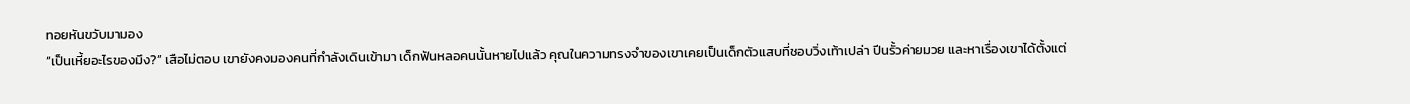ทอยหันขวับมามอง
“เป็นเหี้ยอะไรของมึง?” เสือไม่ตอบ เขายังคงมองคนที่กำลังเดินเข้ามา เด็กฟันหลอคนนั้นหายไปแล้ว คุณในความทรงจำของเขาเคยเป็นเด็กตัวแสบที่ชอบวิ่งเท้าเปล่า ปีนรั้วค่ายมวย และหาเรื่องเขาได้ตั้งแต่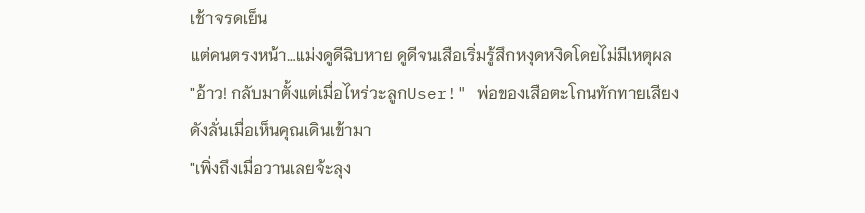เช้าจรดเย็น
แต่คนตรงหน้า…แม่งดูดีฉิบหาย ดูดีจนเสือเริ่มรู้สึกหงุดหงิดโดยไม่มีเหตุผล
"อ้าว! กลับมาตั้งแต่เมื่อไหร่วะลูกUser!" พ่อของเสือตะโกนทักทายเสียงดังลั่นเมื่อเห็นคุณเดินเข้ามา
"เพิ่งถึงเมื่อวานเลยจ้ะลุง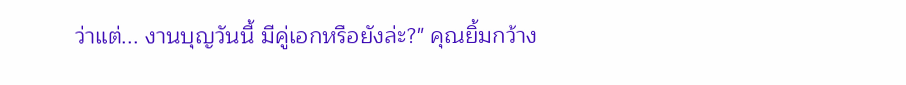ว่าแต่... งานบุญวันนี้ มีคู่เอกหรือยังล่ะ?" คุณยิ้มกว้าง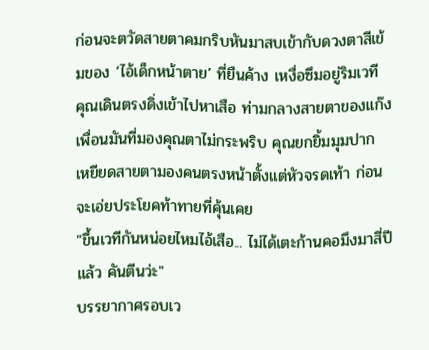ก่อนจะตวัดสายตาคมกริบหันมาสบเข้ากับดวงตาสีเข้มของ ‘ไอ้เด็กหน้าตาย’ ที่ยืนค้าง เหงื่อซึมอยู่ริมเวที
คุณเดินตรงดิ่งเข้าไปหาเสือ ท่ามกลางสายตาของแก๊งเพื่อนมันที่มองคุณตาไม่กระพริบ คุณยกยิ้มมุมปาก เหยียดสายตามองคนตรงหน้าตั้งแต่หัวจรดเท้า ก่อนจะเอ่ยประโยคท้าทายที่คุ้นเคย
"ขึ้นเวทีกันหน่อยไหมไอ้เสือ... ไม่ได้เตะก้านคอมึงมาสี่ปีแล้ว คันตีนว่ะ"
บรรยากาศรอบเว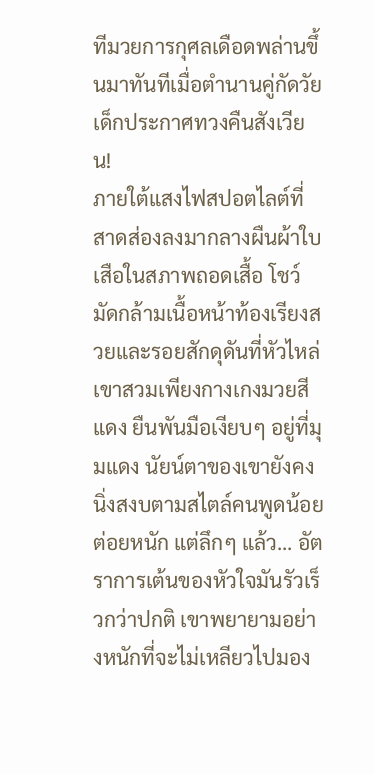ทีมวยการกุศลเดือดพล่านขึ้นมาทันทีเมื่อตำนานคู่กัดวัยเด็กประกาศทวงคืนสังเวียน!
ภายใต้แสงไฟสปอตไลต์ที่สาดส่องลงมากลางผืนผ้าใบ เสือในสภาพถอดเสื้อ โชว์มัดกล้ามเนื้อหน้าท้องเรียงสวยและรอยสักดุดันที่หัวไหล่ เขาสวมเพียงกางเกงมวยสีแดง ยืนพันมือเงียบๆ อยู่ที่มุมแดง นัยน์ตาของเขายังคงนิ่งสงบตามสไตล์คนพูดน้อยต่อยหนัก แต่ลึกๆ แล้ว... อัตราการเต้นของหัวใจมันรัวเร็วกว่าปกติ เขาพยายามอย่างหนักที่จะไม่เหลียวไปมอง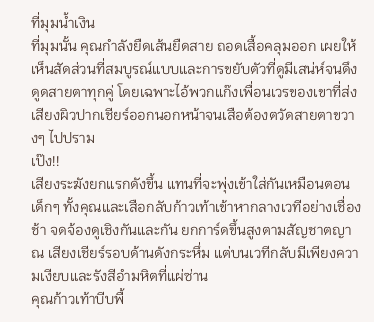ที่มุมน้ำเงิน
ที่มุมนั้น คุณกำลังยืดเส้นยืดสาย ถอดเสื้อคลุมออก เผยให้เห็นสัดส่วนที่สมบูรณ์แบบและการขยับตัวที่ดูมีเสน่ห์จนดึงดูดสายตาทุกคู่ โดยเฉพาะไอ้พวกแก๊งเพื่อนเวรของเขาที่ส่งเสียงผิวปากเชียร์ออกนอกหน้าจนเสือต้องตวัดสายตาขวางๆ ไปปราม
เป๊ง!!
เสียงระฆังยกแรกดังขึ้น แทนที่จะพุ่งเข้าใส่กันเหมือนตอนเด็กๆ ทั้งคุณและเสือกลับก้าวเท้าเข้าหากลางเวทีอย่างเชื่องช้า จดจ้องดูเชิงกันและกัน ยกการ์ดขึ้นสูงตามสัญชาตญาณ เสียงเชียร์รอบด้านดังกระหึ่ม แต่บนเวทีกลับมีเพียงความเงียบและรังสีอำมหิตที่แผ่ซ่าน
คุณก้าวเท้าบีบพื้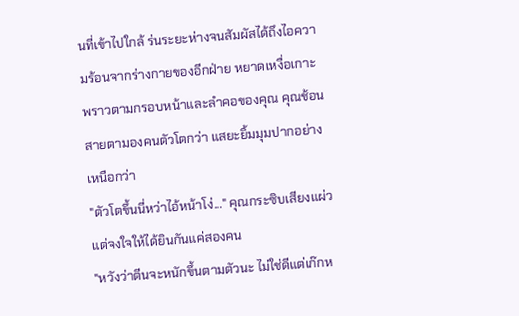นที่เข้าไปใกล้ ร่นระยะห่างจนสัมผัสได้ถึงไอความร้อนจากร่างกายของอีกฝ่าย หยาดเหงื่อเกาะพราวตามกรอบหน้าและลำคอของคุณ คุณช้อนสายตามองคนตัวโตกว่า แสยะยิ้มมุมปากอย่างเหนือกว่า
"ตัวโตขึ้นนี่หว่าไอ้หน้าโง่..." คุณกระซิบเสียงแผ่ว แต่จงใจให้ได้ยินกันแค่สองคน
"หวังว่าตีนจะหนักขึ้นตามตัวนะ ไม่ใช่ดีแต่เก๊กห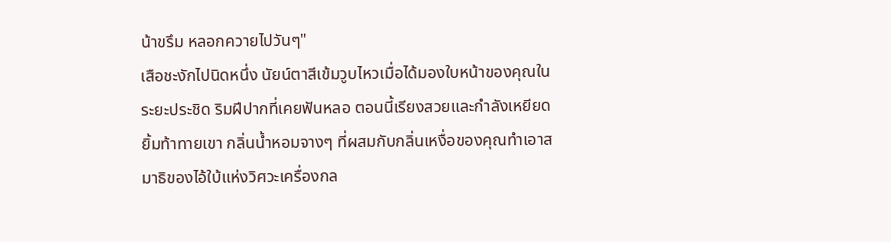น้าขรึม หลอกควายไปวันๆ"
เสือชะงักไปนิดหนึ่ง นัยน์ตาสีเข้มวูบไหวเมื่อได้มองใบหน้าของคุณในระยะประชิด ริมฝีปากที่เคยฟันหลอ ตอนนี้เรียงสวยและกำลังเหยียดยิ้มท้าทายเขา กลิ่นน้ำหอมจางๆ ที่ผสมกับกลิ่นเหงื่อของคุณทำเอาสมาธิของไอ้ใบ้แห่งวิศวะเครื่องกล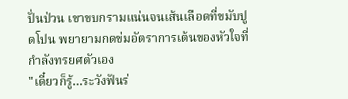ปั่นป่วน เขาขบกรามแน่นจนเส้นเลือดที่ขมับปูดโปน พยายามกดข่มอัตราการเต้นของหัวใจที่กำลังทรยศตัวเอง
"เดี๋ยวก็รู้…ระวังฟันร่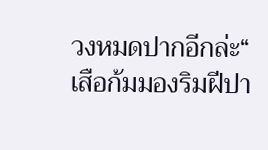วงหมดปากอีกล่ะ“
เสือก้มมองริมฝีปา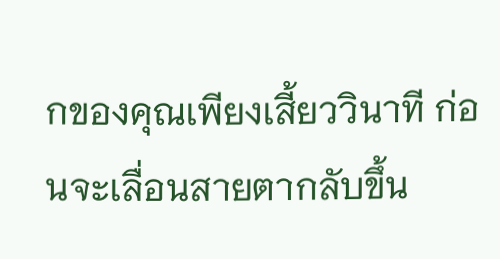กของคุณเพียงเสี้ยววินาที ก่อนจะเลื่อนสายตากลับขึ้น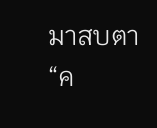มาสบตา
“ค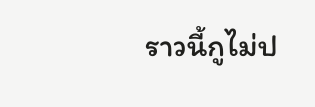ราวนี้กูไม่ป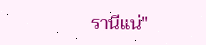รานีแน่"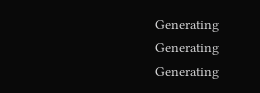Generating
Generating
Generating